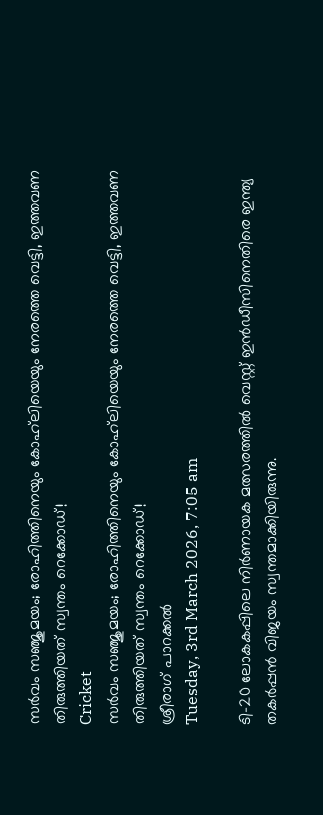സര്‍വം സഞ്ജുമയം; രോഹിത്തിനെയും കോഹ്‌ലിയെയും നേരത്തെ വെട്ടി, ഇത്തവണ തിരുത്തിയത് സ്വന്തം റെക്കോഡ്!
Cricket
സര്‍വം സഞ്ജുമയം; രോഹിത്തിനെയും കോഹ്‌ലിയെയും നേരത്തെ വെട്ടി, ഇത്തവണ തിരുത്തിയത് സ്വന്തം റെക്കോഡ്!
ശ്രീരാഗ് പാറക്കല്‍
Tuesday, 3rd March 2026, 7:05 am

ടി-20 ലോകകപ്പിലെ നിര്‍ണായക മത്സരത്തില്‍ വെസ്റ്റ് ഇന്‍ഡീസിനെതിരെ ഇന്ത്യ തകര്‍പ്പന്‍ വിജയം സ്വന്തമാക്കിയിരുന്നു.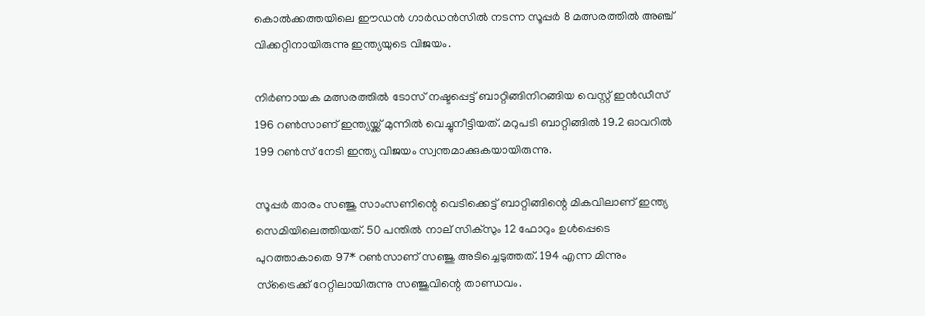കൊല്‍ക്കത്തയിലെ ഈഡന്‍ ഗാര്‍ഡന്‍സില്‍ നടന്ന സൂപ്പര്‍ 8 മത്സരത്തില്‍ അഞ്ച് വിക്കറ്റിനായിരുന്നു ഇന്ത്യയുടെ വിജയം.

നിര്‍ണായക മത്സരത്തില്‍ ടോസ് നഷ്ടപ്പെട്ട് ബാറ്റിങ്ങിനിറങ്ങിയ വെസ്റ്റ് ഇന്‍ഡീസ് 196 റണ്‍സാണ് ഇന്ത്യയ്ക്ക് മുന്നില്‍ വെച്ചുനീട്ടിയത്. മറുപടി ബാറ്റിങ്ങില്‍ 19.2 ഓവറില്‍ 199 റണ്‍സ് നേടി ഇന്ത്യ വിജയം സ്വന്തമാക്കുകയായിരുന്നു.

സൂപ്പര്‍ താരം സഞ്ജു സാംസണിന്റെ വെടിക്കെട്ട് ബാറ്റിങ്ങിന്റെ മികവിലാണ് ഇന്ത്യ സെമിയിലെത്തിയത്. 50 പന്തില്‍ നാല് സിക്സും 12 ഫോറും ഉള്‍പ്പെടെ പുറത്താകാതെ 97* റണ്‍സാണ് സഞ്ജു അടിച്ചെടുത്തത്. 194 എന്ന മിന്നും സ്‌ട്രൈക്ക് റേറ്റിലായിരുന്നു സഞ്ജുവിന്റെ താണ്ഡവം.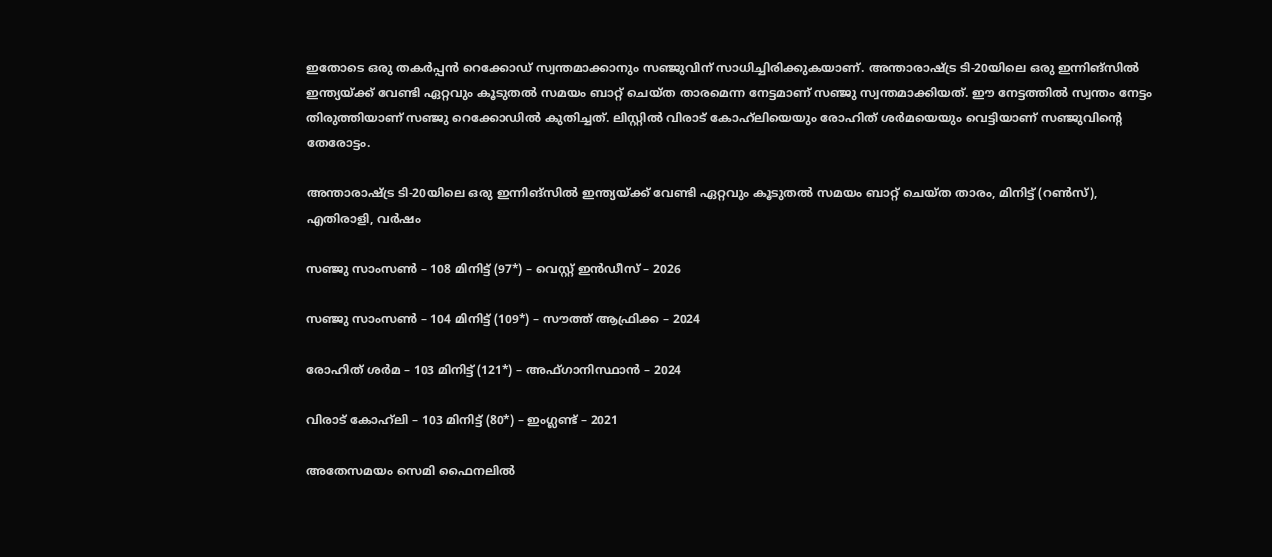ഇതോടെ ഒരു തകര്‍പ്പന്‍ റെക്കോഡ് സ്വന്തമാക്കാനും സഞ്ജുവിന് സാധിച്ചിരിക്കുകയാണ്. അന്താരാഷ്ട്ര ടി-20യിലെ ഒരു ഇന്നിങ്‌സില്‍ ഇന്ത്യയ്ക്ക് വേണ്ടി ഏറ്റവും കൂടുതല്‍ സമയം ബാറ്റ് ചെയ്ത താരമെന്ന നേട്ടമാണ് സഞ്ജു സ്വന്തമാക്കിയത്. ഈ നേട്ടത്തില്‍ സ്വന്തം നേട്ടം തിരുത്തിയാണ് സഞ്ജു റെക്കോഡില്‍ കുതിച്ചത്. ലിസ്റ്റില്‍ വിരാട് കോഹ്‌ലിയെയും രോഹിത് ശര്‍മയെയും വെട്ടിയാണ് സഞ്ജുവിന്റെ തേരോട്ടം.

അന്താരാഷ്ട്ര ടി-20യിലെ ഒരു ഇന്നിങ്‌സില്‍ ഇന്ത്യയ്ക്ക് വേണ്ടി ഏറ്റവും കൂടുതല്‍ സമയം ബാറ്റ് ചെയ്ത താരം, മിനിട്ട് (റണ്‍സ്), എതിരാളി, വര്‍ഷം

സഞ്ജു സാംസണ്‍ – 108 മിനിട്ട് (97*) – വെസ്റ്റ് ഇന്‍ഡീസ് – 2026

സഞ്ജു സാംസണ്‍ – 104 മിനിട്ട് (109*) – സൗത്ത് ആഫ്രിക്ക – 2024

രോഹിത് ശര്‍മ – 103 മിനിട്ട് (121*) – അഫ്ഗാനിസ്ഥാന്‍ – 2024

വിരാട് കോഹ്‌ലി – 103 മിനിട്ട് (80*) – ഇംഗ്ലണ്ട് – 2021

അതേസമയം സെമി ഫൈനലില്‍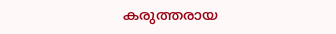കരുത്തരായ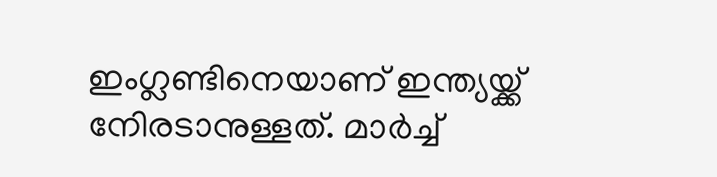ഇംഗ്ലണ്ടിനെയാണ് ഇന്ത്യയ്ക്ക് നേിരടാനുള്ളത്. മാര്‍ച്ച്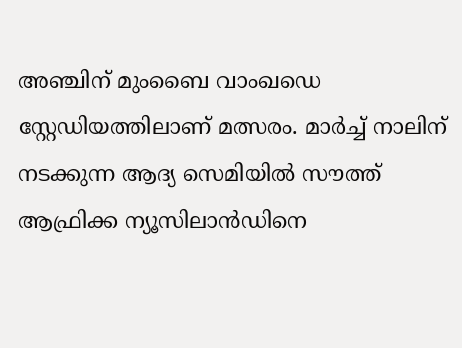അഞ്ചിന് മുംബൈ വാംഖഡെ സ്റ്റേഡിയത്തിലാണ് മത്സരം. മാര്‍ച്ച് നാലിന് നടക്കുന്ന ആദ്യ സെമിയില്‍ സൗത്ത് ആഫ്രിക്ക ന്യൂസിലാന്‍ഡിനെ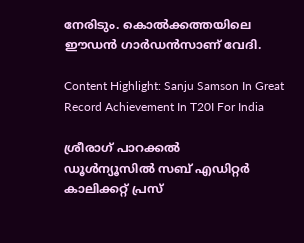നേരിടും. കൊല്‍ക്കത്തയിലെ ഈഡന്‍ ഗാര്‍ഡന്‍സാണ് വേദി.

Content Highlight: Sanju Samson In Great Record Achievement In T20I For India

ശ്രീരാഗ് പാറക്കല്‍
ഡൂള്‍ന്യൂസില്‍ സബ് എഡിറ്റര്‍ കാലിക്കറ്റ് പ്രസ്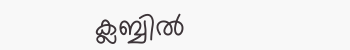ക്ലബ്ബില്‍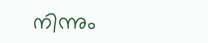നിന്നും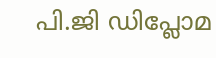പി.ജി ഡിപ്ലോമ